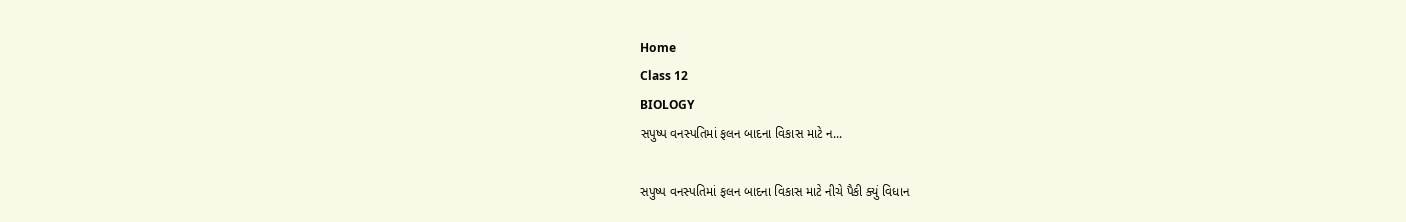Home
Class 12
BIOLOGY
સપુષ્પ વનસ્પતિમાં ફલન બાદના વિકાસ માટે ન...

સપુષ્પ વનસ્પતિમાં ફલન બાદના વિકાસ માટે નીચે પૈકી ક્યું વિધાન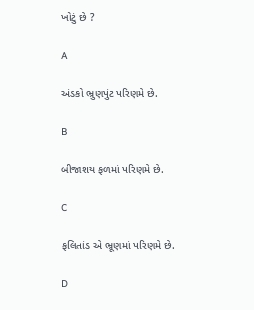ખોટું છે ?

A

અંડકો ભ્રુણપુંટ પરિણમે છે.

B

બીજાશય ફળમાં પરિણમે છે.

C

ફલિતાંડ એ ભ્રૂણમાં પરિણમે છે.

D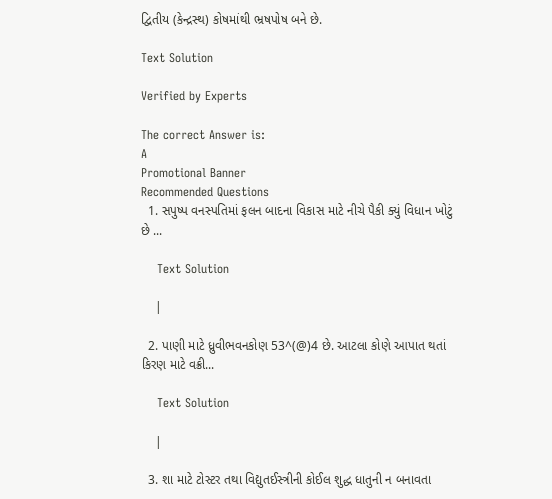દ્વિતીય (કેન્દ્રસ્થ) કોષમાંથી ભ્રષપોષ બને છે.

Text Solution

Verified by Experts

The correct Answer is:
A
Promotional Banner
Recommended Questions
  1. સપુષ્પ વનસ્પતિમાં ફલન બાદના વિકાસ માટે નીચે પૈકી ક્યું વિધાન ખોટું છે ...

    Text Solution

    |

  2. પાણી માટે ધ્રુવીભવનકોણ 53^(@)4 છે. આટલા કોણે આપાત થતાં કિરણ માટે વક્રી...

    Text Solution

    |

  3. શા માટે ટોસ્ટર તથા વિદ્યુતઈસ્ત્રીની કોઈલ શુદ્ધ ધાતુની ન બનાવતા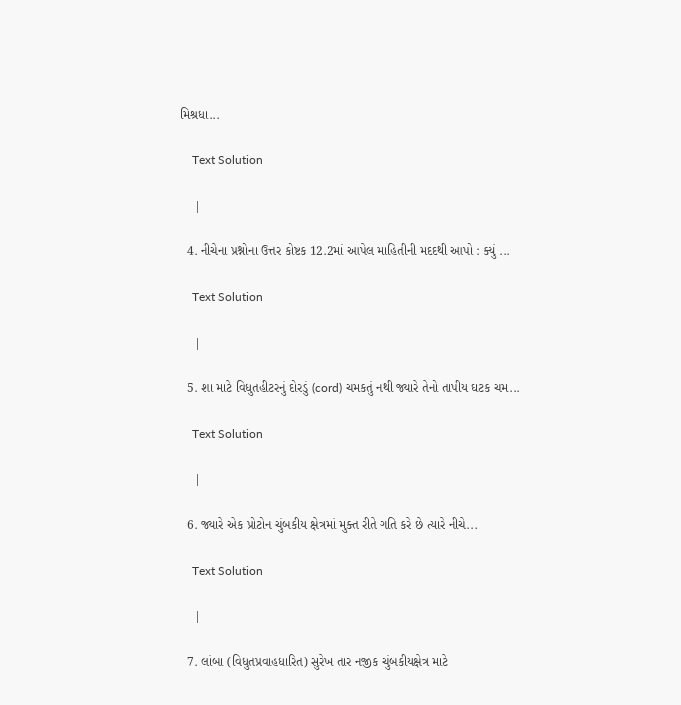મિશ્રધા...

    Text Solution

    |

  4. નીચેના પ્રશ્નોના ઉત્તર કોષ્ટક 12.2માં આપેલ માહિતીની મદદથી આપો : ક્યું ...

    Text Solution

    |

  5. શા માટે વિધુતહીટરનું દોરડું (cord) ચમકતું નથી જ્યારે તેનો તાપીય ઘટક ચમ...

    Text Solution

    |

  6. જ્યારે એક પ્રોટોન ચુંબકીય ક્ષેત્રમાં મુક્ત રીતે ગતિ કરે છે ત્યારે નીચે...

    Text Solution

    |

  7. લાંબા (વિધુતપ્રવાહધારિત) સુરેખ તાર નજીક ચુંબકીયક્ષેત્ર માટે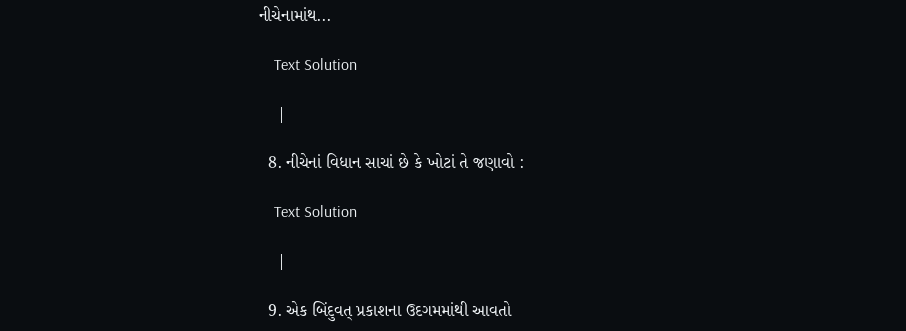નીચેનામાંથ...

    Text Solution

    |

  8. નીચેનાં વિધાન સાચાં છે કે ખોટાં તે જણાવો :

    Text Solution

    |

  9. એક બિંદુવત્ પ્રકાશના ઉદગમમાંથી આવતો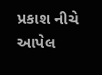પ્રકાશ નીચે આપેલ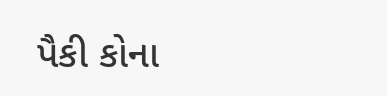પૈકી કોના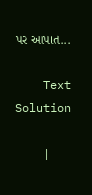પર આપાત...

    Text Solution

    |